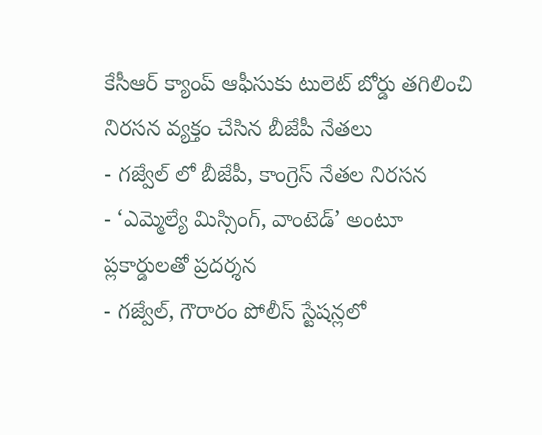కేసీఆర్ క్యాంప్ ఆఫీసుకు టులెట్ బోర్డు తగిలించి నిరసన వ్యక్తం చేసిన బీజేపీ నేతలు
- గజ్వేల్ లో బీజేపీ, కాంగ్రెస్ నేతల నిరసన
- ‘ఎమ్మెల్యే మిస్సింగ్, వాంటెడ్’ అంటూ ప్లకార్డులతో ప్రదర్శన
- గజ్వేల్, గౌరారం పోలీస్ స్టేషన్లలో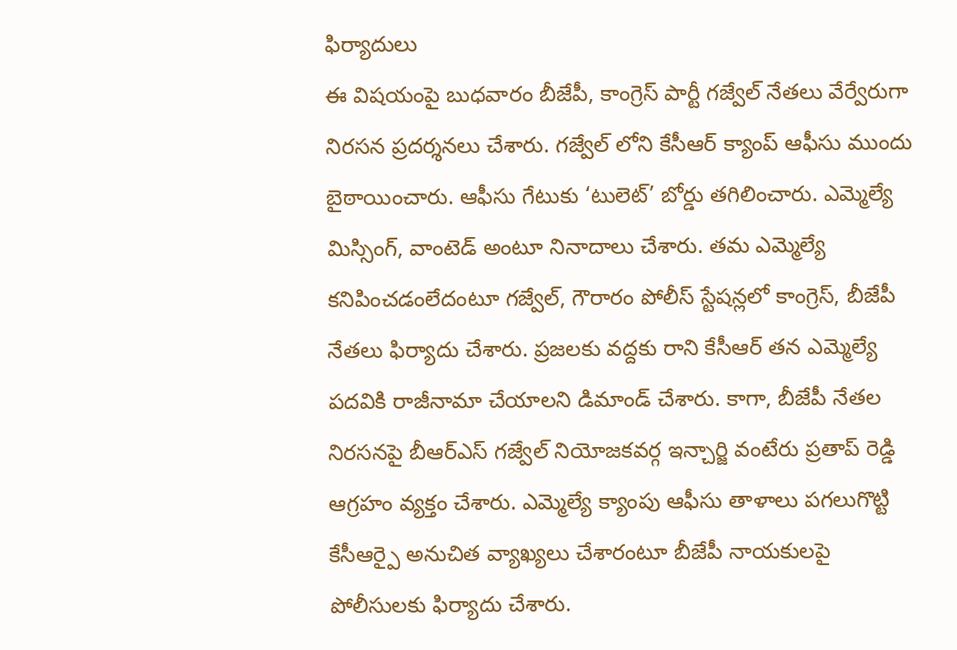ఫిర్యాదులు
ఈ విషయంపై బుధవారం బీజేపీ, కాంగ్రెస్ పార్టీ గజ్వేల్ నేతలు వేర్వేరుగా నిరసన ప్రదర్శనలు చేశారు. గజ్వేల్ లోని కేసీఆర్ క్యాంప్ ఆఫీసు ముందు బైఠాయించారు. ఆఫీసు గేటుకు ‘టులెట్’ బోర్డు తగిలించారు. ఎమ్మెల్యే మిస్సింగ్, వాంటెడ్ అంటూ నినాదాలు చేశారు. తమ ఎమ్మెల్యే కనిపించడంలేదంటూ గజ్వేల్, గౌరారం పోలీస్ స్టేషన్లలో కాంగ్రెస్, బీజేపీ నేతలు ఫిర్యాదు చేశారు. ప్రజలకు వద్దకు రాని కేసీఆర్ తన ఎమ్మెల్యే పదవికి రాజీనామా చేయాలని డిమాండ్ చేశారు. కాగా, బీజేపీ నేతల నిరసనపై బీఆర్ఎస్ గజ్వేల్ నియోజకవర్గ ఇన్చార్జి వంటేరు ప్రతాప్ రెడ్డి ఆగ్రహం వ్యక్తం చేశారు. ఎమ్మెల్యే క్యాంపు ఆఫీసు తాళాలు పగలుగొట్టి కేసీఆర్పై అనుచిత వ్యాఖ్యలు చేశారంటూ బీజేపీ నాయకులపై పోలీసులకు ఫిర్యాదు చేశారు.